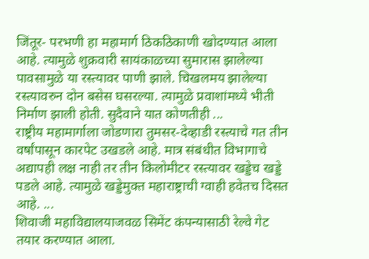जिंतूर- परभणी हा महामार्ग ठिकठिकाणी खोदण्यात आला आहे. त्यामुळे शुक्रवारी सायंकाळच्या सुमारास झालेल्या पावसामुळे या रस्त्यावर पाणी झाले. चिखलमय झालेल्या रस्त्यावरुन दोन बसेस घसरल्या. त्यामुळे प्रवाशांमध्ये भीती निर्माण झाली होती. सुदैवाने यात कोणतीही ...
राष्ट्रीय महामार्गाला जोडणारा तुमसर-देव्हाडी रस्त्याचे गत तीन वर्षांपासून कारपेट उखडले आहे. मात्र संबंधीत विभागाचे अद्यापही लक्ष नाही तर तीन किलोमीटर रस्त्यावर खड्डेच खड्डे पडले आहे. त्यामुळे खड्डेमुक्त महाराष्ट्राची ग्वाही हवेतच दिसत आहे. ...
शिवाजी महाविद्यालयाजवळ सिमेंट कंपन्यासाठी रेल्वे गेट तयार करण्यात आला.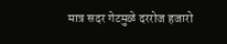मात्र सदर गेटमुळे दररोज हजारो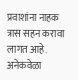प्रवाशांना नाहक त्रास सहन करावा लागत आहे. अनेकवेळा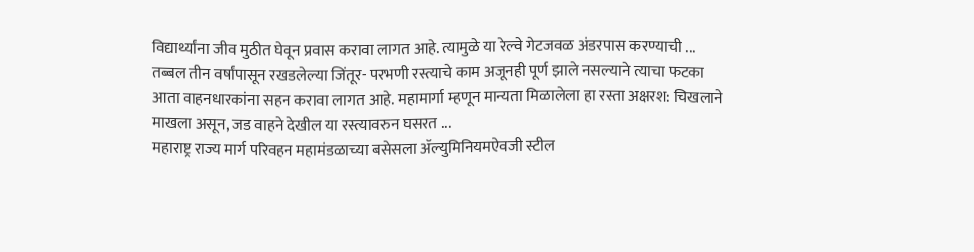विद्यार्थ्यांना जीव मुठीत घेवून प्रवास करावा लागत आहे. त्यामुळे या रेल्वे गेटजवळ अंडरपास करण्याची ...
तब्बल तीन वर्षांपासून रखडलेल्या जिंतूर- परभणी रस्त्याचे काम अजूनही पूर्ण झाले नसल्याने त्याचा फटका आता वाहनधारकांना सहन करावा लागत आहे. महामार्गा म्हणून मान्यता मिळालेला हा रस्ता अक्षरश: चिखलाने माखला असून, जड वाहने देखील या रस्त्यावरुन घसरत ...
महाराष्ट्र राज्य मार्ग परिवहन महामंडळाच्या बसेसला ॲल्युमिनियमऐवजी स्टील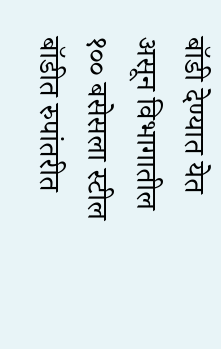बॉडी देण्यात येत असून विभागातील १०० बसेसला स्टील बॉडीत रुपांतरीत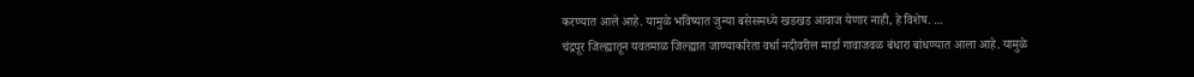करण्यात आले आहे. यामुळे भविष्यात जुन्या बसेसमध्ये खडखड आवाज येणार नाही, हे विशेष. ...
चंद्रपूर जिल्ह्यातून यवतमाळ जिल्ह्यात जाण्याकरिता वर्धा नदीवरील मार्डा गावाजवळ बंधारा बांधण्यात आला आहे. यामुळे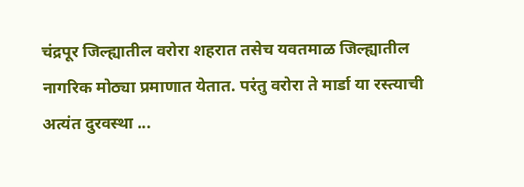चंद्रपूर जिल्ह्यातील वरोरा शहरात तसेच यवतमाळ जिल्ह्यातील नागरिक मोठ्या प्रमाणात येतात. परंतु वरोरा ते मार्डा या रस्त्याची अत्यंत दुरवस्था ...